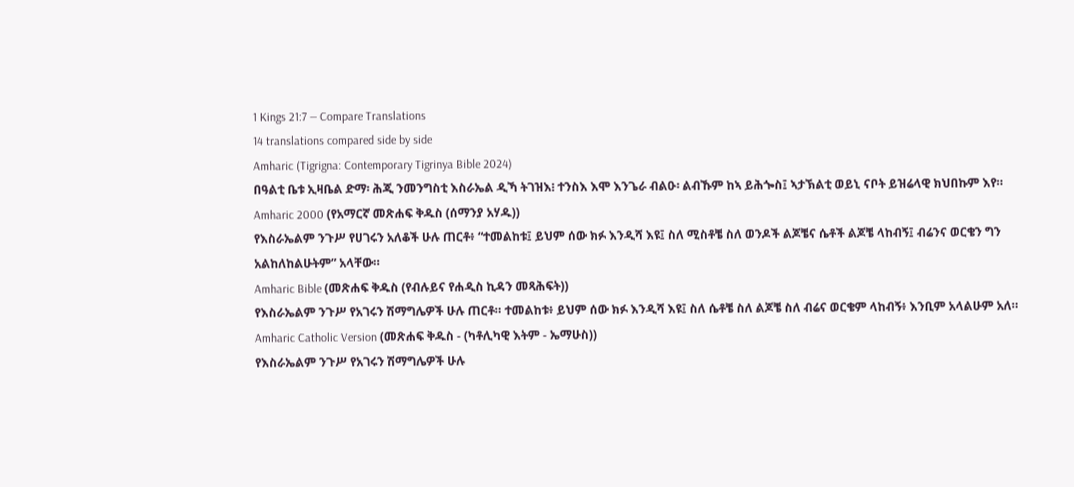1 Kings 21:7 — Compare Translations
14 translations compared side by side
Amharic (Tigrigna: Contemporary Tigrinya Bible 2024)
በዓልቲ ቤቱ ኢዛቤል ድማ፡ ሕጂ ንመንግስቲ እስራኤል ዲኻ ትገዝእ፧ ተንስእ እሞ እንጌራ ብልዑ፡ ልብኹም ከኣ ይሕጐስ፤ ኣታኽልቲ ወይኒ ናቦት ይዝሬላዊ ክህበኩም እየ።
Amharic 2000 (የአማርኛ መጽሐፍ ቅዱስ (ሰማንያ አሃዱ))
የእስራኤልም ንጉሥ የሀገሩን አለቆች ሁሉ ጠርቶ፥ “ተመልከቱ፤ ይህም ሰው ክፉ እንዲሻ እዩ፤ ስለ ሚስቶቼ ስለ ወንዶች ልጆቼና ሴቶች ልጆቼ ላከብኝ፤ ብሬንና ወርቄን ግን አልከለከልሁትም” አላቸው።
Amharic Bible (መጽሐፍ ቅዱስ (የብሉይና የሐዲስ ኪዳን መጻሕፍት))
የእስራኤልም ንጉሥ የአገሩን ሽማግሌዎች ሁሉ ጠርቶ። ተመልከቱ፥ ይህም ሰው ክፉ እንዲሻ እዩ፤ ስለ ሴቶቼ ስለ ልጆቼ ስለ ብሬና ወርቄም ላከብኝ፥ እንቢም አላልሁም አለ።
Amharic Catholic Version (መጽሐፍ ቅዱስ - (ካቶሊካዊ እትም - ኤማሁስ))
የእስራኤልም ንጉሥ የአገሩን ሽማግሌዎች ሁሉ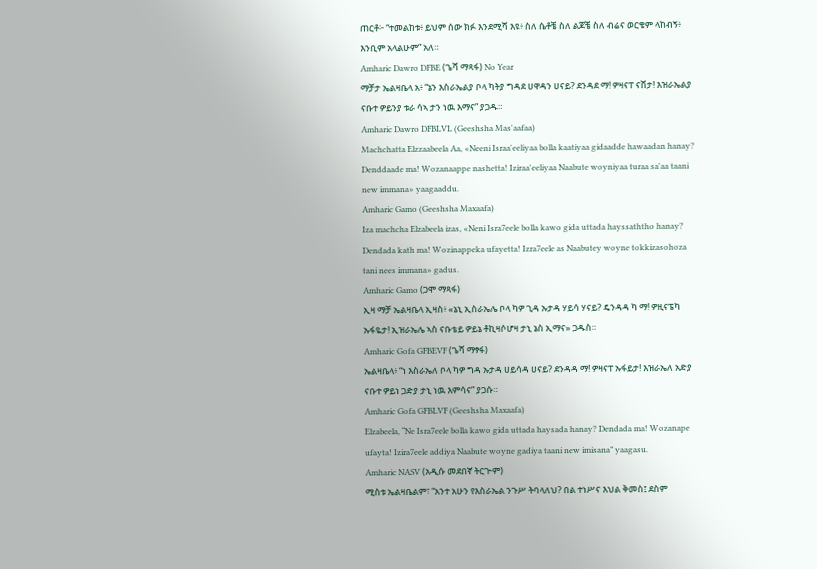ጠርቶ፦ “ተመልከቱ፥ ይህም ሰው ክፉ እንደሚሻ እዩ፥ ስለ ሴቶቼ ስለ ልጆቼ ስለ ብሬና ወርቄም ላከብኝ፥ እንቢም አላልሁም” አለ።
Amharic Dawro DFBE (ጌሻ ማጻፋ) No Year
ማቻታ ኤልዛቤላ አ፥ “ኔን እስራኤልያ ቦላ ካትያ ግዳደ ሀዋዳን ሀናይ? ደንዳደ ማ! ዎዛናፐ ናሸታ! እዝራኤልያ ናቡተ ዎይንያ ቱራ ሳኣ ታን ነዉ እማና” ያጋዱ።
Amharic Dawro DFBLVL (Geeshsha Mas'aafaa)
Machchatta Elzzaabeela Aa, «Neeni Israa'eeliyaa bolla kaatiyaa gidaadde hawaadan hanay? Denddaade ma! Wozanaappe nashetta! Iziraa'eeliyaa Naabute woyniyaa turaa sa'aa taani new immana» yaagaaddu.
Amharic Gamo (Geeshsha Maxaafa)
Iza machcha Elzabeela izas, «Neni Isra7eele bolla kawo gida uttada hayssaththo hanay? Dendada kath ma! Wozinappeka ufayetta! Izra7eele as Naabutey woyne tokkizasohoza tani nees immana» gadus.
Amharic Gamo (ጋሞ ማጻፋ)
ኢዛ ማቻ ኤልዛቤላ ኢዛስ፥ «ኔኒ ኢስራኤሌ ቦላ ካዎ ጊዳ ኡታዳ ሃይሳ ሃናይ? ዴንዳዳ ካ ማ! ዎዚናፔካ ኡፋዬታ! ኢዝራኤሌ ኣስ ናቡቴይ ዎይኔ ቶኪዛሶሆዛ ታኒ ኔስ ኢማና» ጋዱስ።
Amharic Gofa GFBEVF (ጌሻ ማፃፋ)
ኤልዛቤላ፥ “ነ እስራኤለ ቦላ ካዎ ግዳ ኡታዳ ሀይሳዳ ሀናይ? ደንዳዳ ማ! ዎዛናፐ ኡፋይታ! እዝራኤለ አድያ ናቡተ ዎይነ ጋድያ ታኒ ነዉ እምሳና” ያጋሱ።
Amharic Gofa GFBLVF (Geeshsha Maxaafa)
Elzabeela, “Ne Isra7eele bolla kawo gida uttada haysada hanay? Dendada ma! Wozanape ufayta! Izira7eele addiya Naabute woyne gadiya taani new imisana” yaagasu.
Amharic NASV (አዲሱ መደበኛ ትርጒም)
ሚስቱ ኤልዛቤልም፣ “አንተ አሁን የእስራኤል ንጉሥ ትባላለህ? በል ተነሥና እህል ቅመስ፤ ደስም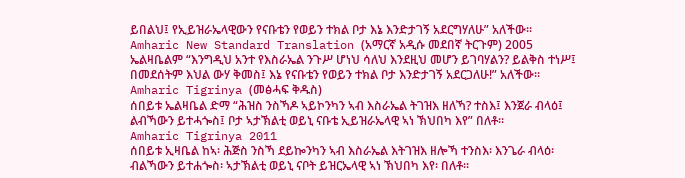ይበልህ፤ የኢይዝራኤላዊውን የናቡቴን የወይን ተክል ቦታ እኔ እንድታገኝ አደርግሃለሁ” አለችው።
Amharic New Standard Translation (አማርኛ አዲሱ መደበኛ ትርጉም) 2005
ኤልዛቤልም “እንግዲህ አንተ የእስራኤል ንጉሥ ሆነህ ሳለህ እንደዚህ መሆን ይገባሃልን? ይልቅስ ተነሥ፤ በመደሰትም እህል ውሃ ቅመስ፤ እኔ የናቡቴን የወይን ተክል ቦታ እንድታገኝ አደርጋለሁ!” አለችው።
Amharic Tigrinya (መፅሓፍ ቅዱስ)
ሰበይቱ ኤልዛቤል ድማ “ሕዝስ ንስኻዶ ኣይኮንካን ኣብ እስራኤል ትገዝእ ዘለኻ? ተስእ፤ እንጀራ ብላዕ፤ ልብኻውን ይተሓጐስ፤ ቦታ ኣታኽልቲ ወይኒ ናቡቴ ኢይዝራኤላዊ ኣነ ኽህበካ እየ” በለቶ።
Amharic Tigrinya 2011
ሰበይቱ ኢዛቤል ከኣ፡ ሕጅስ ንስኻ ደይኰንካን ኣብ እስራኤል እትገዝእ ዘሎኻ ተንስእ፡ እንጌራ ብላዕ፡ ብልኻውን ይተሐጐስ፡ ኣታኽልቲ ወይኒ ናቦት ይዝርኤላዊ ኣነ ኽህበካ እየ፡ በለቶ።